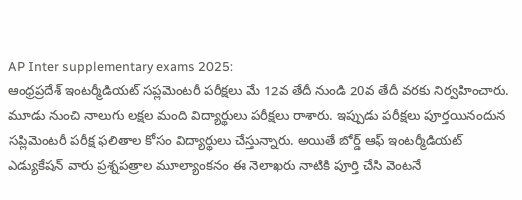AP Inter supplementary exams 2025:
ఆంధ్రప్రదేశ్ ఇంటర్మీడియట్ సప్లమెంటరీ పరీక్షలు మే 12వ తేదీ నుండి 20వ తేదీ వరకు నిర్వహించారు. మూడు నుంచి నాలుగు లక్షల మంది విద్యార్థులు పరీక్షలు రాశారు. ఇప్పుడు పరీక్షలు పూర్తయినందున సప్లిమెంటరీ పరీక్ష ఫలితాల కోసం విద్యార్థులు చేస్తున్నారు. అయితే బోర్డ్ ఆఫ్ ఇంటర్మీడియట్ ఎడ్యుకేషన్ వారు ప్రశ్నపత్రాల మూల్యాంకనం ఈ నెలాఖరు నాటికి పూర్తి చేసి వెంటనే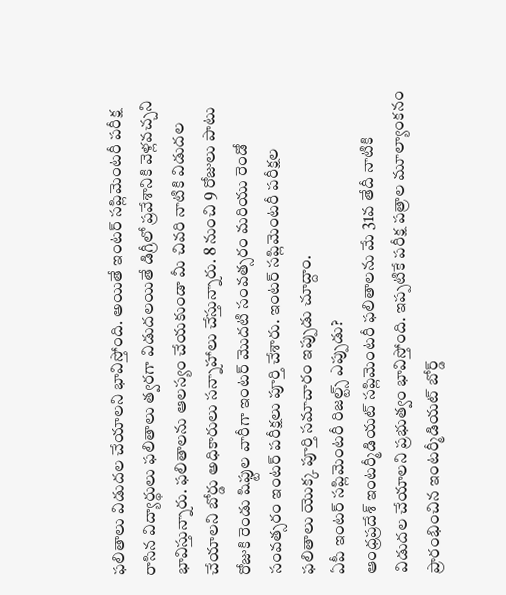ఫలితాలు విడుదల చేయాలని భావిస్తోంది. అయితే ఇంటర్ సప్లిమెంటరీ పరీక్ష రాసిన విద్యార్థులు ఫలితాలు త్వరగా విడుదలయితే డిగ్రీలో ప్రవేశానికి వెళ్లవచ్చని భావిస్తున్నారు. ఫలితాలను ఆలస్యం చేయకుండా మీ చివరి నాటికి విడుదల చేయాలని బోర్డు అధికారులు సన్నాహాలు చేస్తున్నారు. 8 నుంచి 9 రోజులు పాటు రోజుకి రెండు షిఫ్టుల వారీగా ఇంటర్ మొదటి సంవత్సరం మరియు రెండో సంవత్సరం ఇంటర్ పరీక్షలు పూర్తి చేశారు. ఇంటర్ సప్లిమెంటరీ పరీక్షల ఫలితాలు యొక్క పూర్తి సమాచారం ఇప్పుడు చూద్దాం.
ఏపీ ఇంటర్ సప్లిమెంటరీ రిజల్ట్స్ ఎప్పుడు?
ఆంధ్రప్రదేశ్ ఇంటర్మీడియట్ సప్లిమెంటరీ ఫలితాలను మే 31వ తేదీ నాటికి విడుదల చేయాలని ప్రభుత్వం భావిస్తోంది. ఇప్పటికే పరీక్ష పత్రాల మూల్యాంకనం ప్రారంభించిన ఇంటర్మీడియట్ బోర్డ్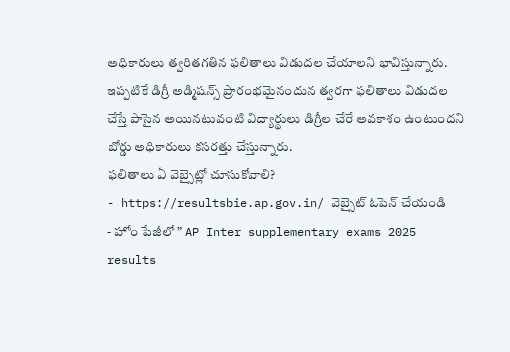అధికారులు త్వరితగతిన ఫలితాలు విడుదల చేయాలని భావిస్తున్నారు. ఇప్పటికే డిగ్రీ అడ్మిషన్స్ ప్రారంభమైనందున త్వరగా ఫలితాలు విడుదల చేస్తే పాసైన అయినటువంటి విద్యార్థులు డిగ్రీల చేరే అవకాశం ఉంటుందని బోర్డు అధికారులు కసరత్తు చేస్తున్నారు.
ఫలితాలు ఏ వెబ్సైట్లో చూసుకోవాలి?
- https://resultsbie.ap.gov.in/ వెబ్సైట్ ఓపెన్ చేయండి
- హోం పేజీలో ” AP Inter supplementary exams 2025 results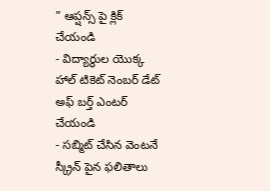” ఆప్షన్స్ పై క్లిక్ చేయండి
- విద్యార్థుల యొక్క హాల్ టికెట్ నెంబర్ డేట్ అఫ్ బర్త్ ఎంటర్ చేయండి
- సబ్మిట్ చేసిన వెంటనే స్క్రీన్ పైన ఫలితాలు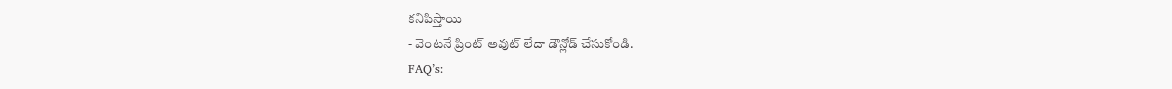కనిపిస్తాయి
- వెంటనే ప్రింట్ అవుట్ లేదా డౌన్లోడ్ చేసుకోండి.
FAQ’s: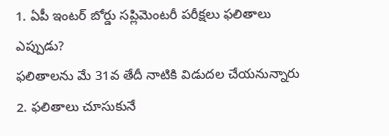1. ఏపీ ఇంటర్ బోర్డు సప్లిమెంటరీ పరీక్షలు ఫలితాలు ఎప్పుడు?
ఫలితాలను మే 31వ తేదీ నాటికి విడుదల చేయనున్నారు
2. ఫలితాలు చూసుకునే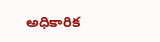అధికారిక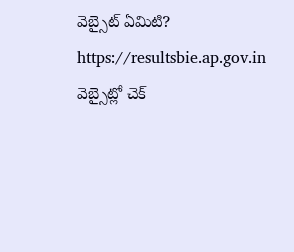వెబ్సైట్ ఏమిటి?
https://resultsbie.ap.gov.in వెబ్సైట్లో చెక్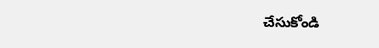చేసుకోండి